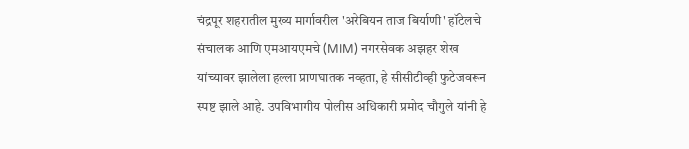चंद्रपूर शहरातील मुख्य मार्गावरील 'अरेबियन ताज बिर्याणी' हॉटेलचे संचालक आणि एमआयएमचे (MIM) नगरसेवक अझहर शेख यांच्यावर झालेला हल्ला प्राणघातक नव्हता, हे सीसीटीव्ही फुटेजवरून स्पष्ट झाले आहे. उपविभागीय पोलीस अधिकारी प्रमोद चौगुले यांनी हे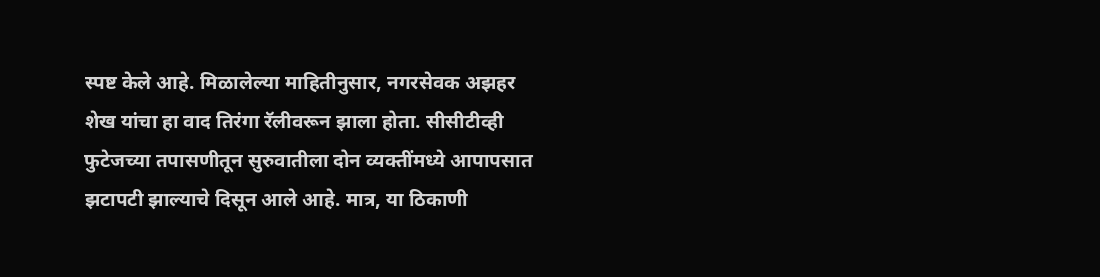स्पष्ट केले आहे. मिळालेल्या माहितीनुसार, नगरसेवक अझहर शेख यांचा हा वाद तिरंगा रॅलीवरून झाला होता. सीसीटीव्ही फुटेजच्या तपासणीतून सुरुवातीला दोन व्यक्तींमध्ये आपापसात झटापटी झाल्याचे दिसून आले आहे. मात्र, या ठिकाणी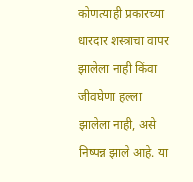कोणत्याही प्रकारच्या धारदार शस्त्राचा वापर झालेला नाही किंवा जीवघेणा हल्ला झालेला नाही, असे निष्पन्न झाले आहे. या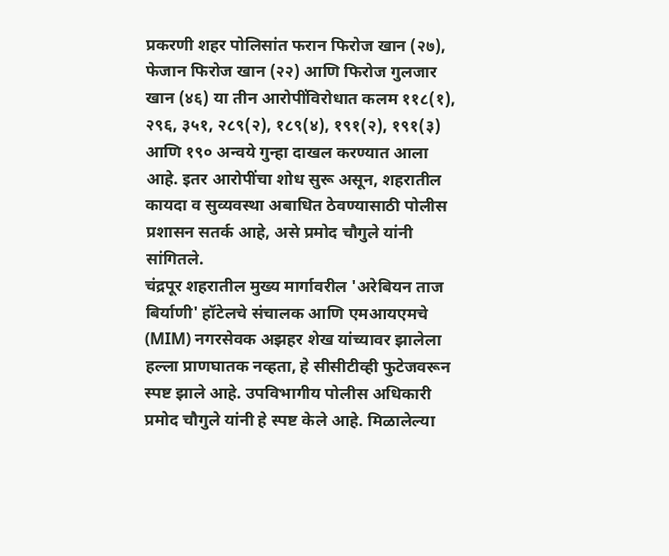प्रकरणी शहर पोलिसांत फरान फिरोज खान (२७), फेजान फिरोज खान (२२) आणि फिरोज गुलजार खान (४६) या तीन आरोपींविरोधात कलम ११८(१), २९६, ३५१, २८९(२), १८९(४), १९१(२), १९१(३) आणि १९० अन्वये गुन्हा दाखल करण्यात आला आहे. इतर आरोपींचा शोध सुरू असून, शहरातील कायदा व सुव्यवस्था अबाधित ठेवण्यासाठी पोलीस प्रशासन सतर्क आहे, असे प्रमोद चौगुले यांनी सांगितले.
चंद्रपूर शहरातील मुख्य मार्गावरील 'अरेबियन ताज बिर्याणी' हॉटेलचे संचालक आणि एमआयएमचे (MIM) नगरसेवक अझहर शेख यांच्यावर झालेला हल्ला प्राणघातक नव्हता, हे सीसीटीव्ही फुटेजवरून स्पष्ट झाले आहे. उपविभागीय पोलीस अधिकारी प्रमोद चौगुले यांनी हे स्पष्ट केले आहे. मिळालेल्या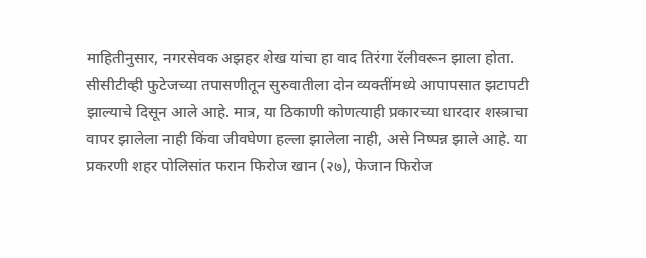माहितीनुसार, नगरसेवक अझहर शेख यांचा हा वाद तिरंगा रॅलीवरून झाला होता. सीसीटीव्ही फुटेजच्या तपासणीतून सुरुवातीला दोन व्यक्तींमध्ये आपापसात झटापटी झाल्याचे दिसून आले आहे. मात्र, या ठिकाणी कोणत्याही प्रकारच्या धारदार शस्त्राचा वापर झालेला नाही किंवा जीवघेणा हल्ला झालेला नाही, असे निष्पन्न झाले आहे. या प्रकरणी शहर पोलिसांत फरान फिरोज खान (२७), फेजान फिरोज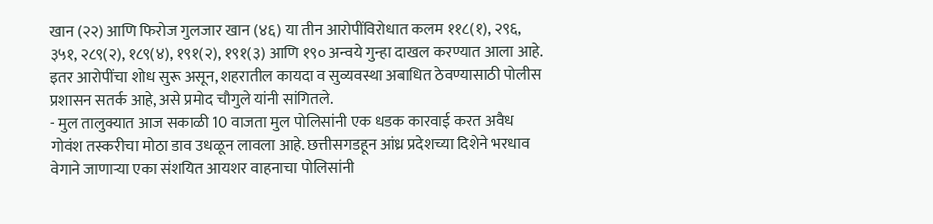खान (२२) आणि फिरोज गुलजार खान (४६) या तीन आरोपींविरोधात कलम ११८(१), २९६, ३५१, २८९(२), १८९(४), १९१(२), १९१(३) आणि १९० अन्वये गुन्हा दाखल करण्यात आला आहे. इतर आरोपींचा शोध सुरू असून, शहरातील कायदा व सुव्यवस्था अबाधित ठेवण्यासाठी पोलीस प्रशासन सतर्क आहे, असे प्रमोद चौगुले यांनी सांगितले.
- मुल तालुक्यात आज सकाळी 10 वाजता मुल पोलिसांनी एक धडक कारवाई करत अवैध गोवंश तस्करीचा मोठा डाव उधळून लावला आहे. छत्तीसगडहून आंध्र प्रदेशच्या दिशेने भरधाव वेगाने जाणाऱ्या एका संशयित आयशर वाहनाचा पोलिसांनी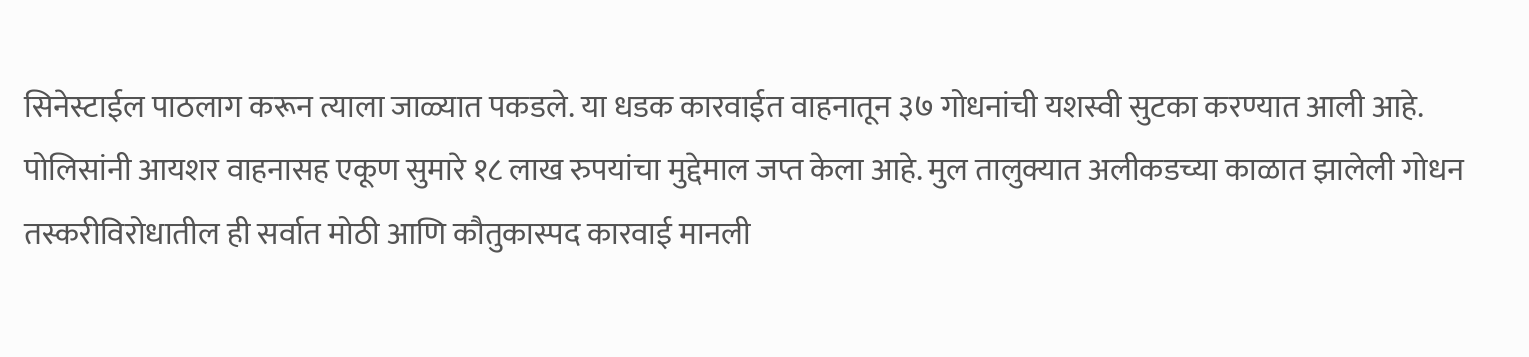सिनेस्टाईल पाठलाग करून त्याला जाळ्यात पकडले. या धडक कारवाईत वाहनातून ३७ गोधनांची यशस्वी सुटका करण्यात आली आहे. पोलिसांनी आयशर वाहनासह एकूण सुमारे १८ लाख रुपयांचा मुद्देमाल जप्त केला आहे. मुल तालुक्यात अलीकडच्या काळात झालेली गोधन तस्करीविरोधातील ही सर्वात मोठी आणि कौतुकास्पद कारवाई मानली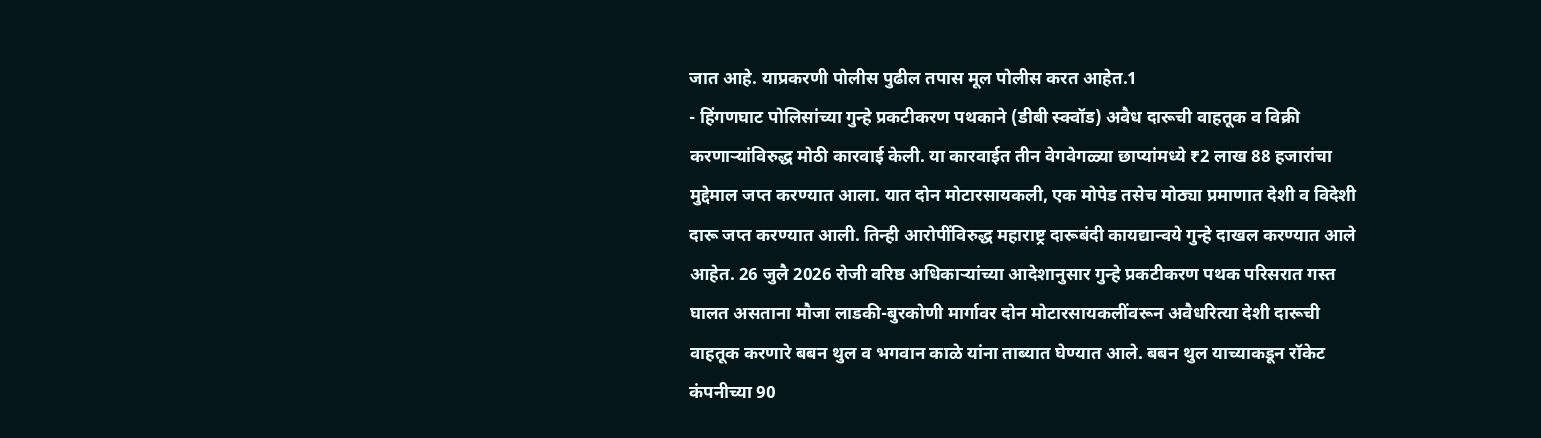जात आहे. याप्रकरणी पोलीस पुढील तपास मूल पोलीस करत आहेत.1
- हिंगणघाट पोलिसांच्या गुन्हे प्रकटीकरण पथकाने (डीबी स्क्वॉड) अवैध दारूची वाहतूक व विक्री करणाऱ्यांविरुद्ध मोठी कारवाई केली. या कारवाईत तीन वेगवेगळ्या छाप्यांमध्ये ₹2 लाख 88 हजारांचा मुद्देमाल जप्त करण्यात आला. यात दोन मोटारसायकली, एक मोपेड तसेच मोठ्या प्रमाणात देशी व विदेशी दारू जप्त करण्यात आली. तिन्ही आरोपींविरुद्ध महाराष्ट्र दारूबंदी कायद्यान्वये गुन्हे दाखल करण्यात आले आहेत. 26 जुलै 2026 रोजी वरिष्ठ अधिकाऱ्यांच्या आदेशानुसार गुन्हे प्रकटीकरण पथक परिसरात गस्त घालत असताना मौजा लाडकी-बुरकोणी मार्गावर दोन मोटारसायकलींवरून अवैधरित्या देशी दारूची वाहतूक करणारे बबन थुल व भगवान काळे यांना ताब्यात घेण्यात आले. बबन थुल याच्याकडून रॉकेट कंपनीच्या 90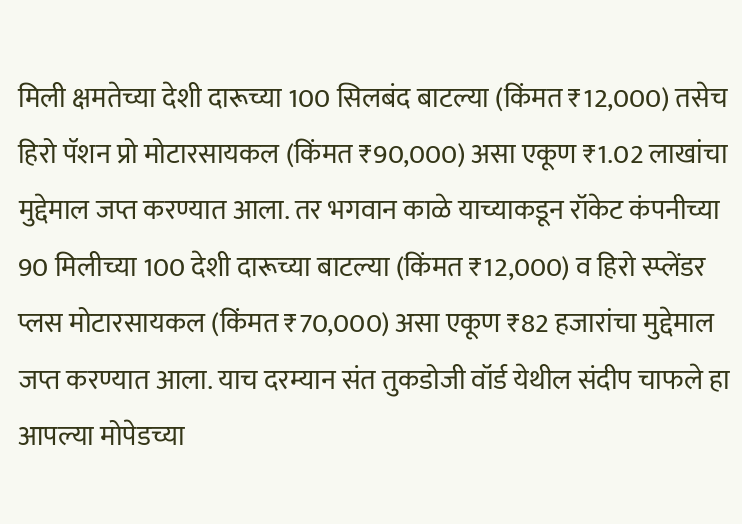मिली क्षमतेच्या देशी दारूच्या 100 सिलबंद बाटल्या (किंमत ₹12,000) तसेच हिरो पॅशन प्रो मोटारसायकल (किंमत ₹90,000) असा एकूण ₹1.02 लाखांचा मुद्देमाल जप्त करण्यात आला. तर भगवान काळे याच्याकडून रॉकेट कंपनीच्या 90 मिलीच्या 100 देशी दारूच्या बाटल्या (किंमत ₹12,000) व हिरो स्प्लेंडर प्लस मोटारसायकल (किंमत ₹70,000) असा एकूण ₹82 हजारांचा मुद्देमाल जप्त करण्यात आला. याच दरम्यान संत तुकडोजी वॉर्ड येथील संदीप चाफले हा आपल्या मोपेडच्या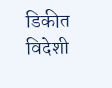डिकीत विदेशी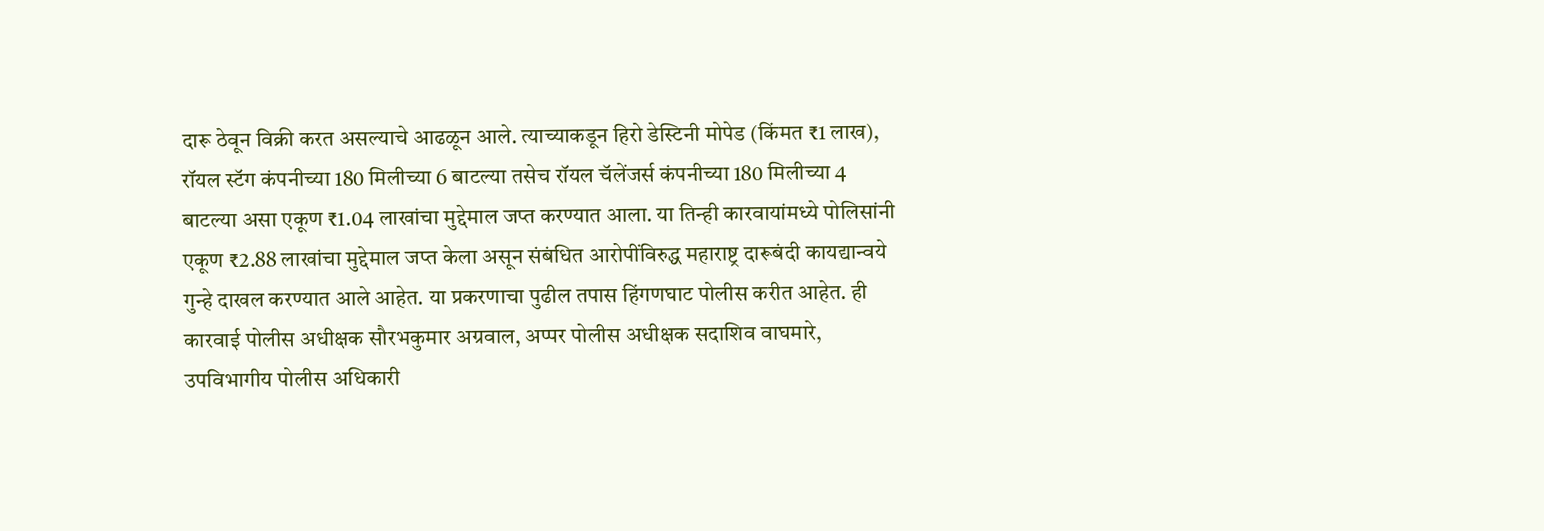दारू ठेवून विक्री करत असल्याचे आढळून आले. त्याच्याकडून हिरो डेस्टिनी मोपेड (किंमत ₹1 लाख), रॉयल स्टॅग कंपनीच्या 180 मिलीच्या 6 बाटल्या तसेच रॉयल चॅलेंजर्स कंपनीच्या 180 मिलीच्या 4 बाटल्या असा एकूण ₹1.04 लाखांचा मुद्देमाल जप्त करण्यात आला. या तिन्ही कारवायांमध्ये पोलिसांनी एकूण ₹2.88 लाखांचा मुद्देमाल जप्त केला असून संबंधित आरोपींविरुद्ध महाराष्ट्र दारूबंदी कायद्यान्वये गुन्हे दाखल करण्यात आले आहेत. या प्रकरणाचा पुढील तपास हिंगणघाट पोलीस करीत आहेत. ही कारवाई पोलीस अधीक्षक सौरभकुमार अग्रवाल, अप्पर पोलीस अधीक्षक सदाशिव वाघमारे, उपविभागीय पोलीस अधिकारी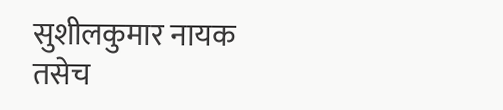सुशीलकुमार नायक तसेच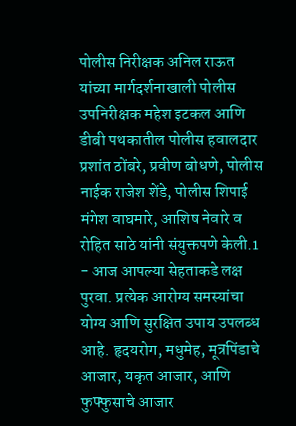पोलीस निरीक्षक अनिल राऊत यांच्या मार्गदर्शनाखाली पोलीस उपनिरीक्षक महेश इटकल आणि डीबी पथकातील पोलीस हवालदार प्रशांत ठोंबरे, प्रवीण बोधणे, पोलीस नाईक राजेश शेंडे, पोलीस शिपाई मंगेश वाघमारे, आशिष नेवारे व रोहित साठे यांनी संयुक्तपणे केली.1
- आज आपल्या सेहताकडे लक्ष पुरवा. प्रत्येक आरोग्य समस्यांचा योग्य आणि सुरक्षित उपाय उपलब्ध आहे. हृदयरोग, मधुमेह, मूत्रपिंडाचे आजार, यकृत आजार, आणि फुफ्फुसाचे आजार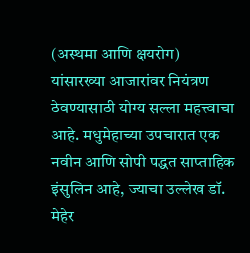(अस्थमा आणि क्षयरोग) यांसारख्या आजारांवर नियंत्रण ठेवण्यासाठी योग्य सल्ला महत्त्वाचा आहे. मधुमेहाच्या उपचारात एक नवीन आणि सोपी पद्धत साप्ताहिक इंसुलिन आहे, ज्याचा उल्लेख डॉ. मेहेर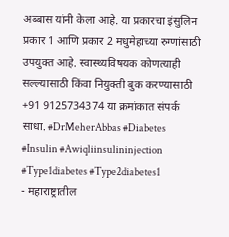अब्बास यांनी केला आहे. या प्रकारचा इंसुलिन प्रकार 1 आणि प्रकार 2 मधुमेहाच्या रुग्णांसाठी उपयुक्त आहे. स्वास्थ्यविषयक कोणत्याही सल्ल्यासाठी किंवा नियुक्ती बुक करण्यासाठी +91 9125734374 या क्रमांकात संपर्क साधा. #DrMeherAbbas #Diabetes #Insulin #Awiqliinsulininjection #Type1diabetes #Type2diabetes1
- महाराष्ट्रातील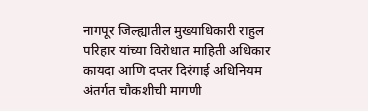नागपूर जिल्ह्यातील मुख्याधिकारी राहुल परिहार यांच्या विरोधात माहिती अधिकार कायदा आणि दप्तर दिरंगाई अधिनियम अंतर्गत चौकशीची मागणी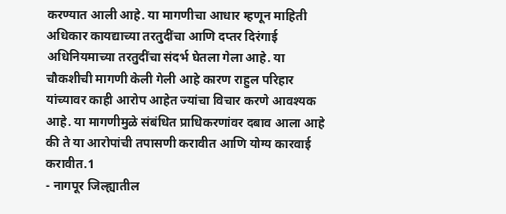करण्यात आली आहे. या मागणीचा आधार म्हणून माहिती अधिकार कायद्याच्या तरतुदींचा आणि दप्तर दिरंगाई अधिनियमाच्या तरतुदींचा संदर्भ घेतला गेला आहे. या चौकशीची मागणी केली गेली आहे कारण राहुल परिहार यांच्यावर काही आरोप आहेत ज्यांचा विचार करणे आवश्यक आहे. या मागणीमुळे संबंधित प्राधिकरणांवर दबाव आला आहे की ते या आरोपांची तपासणी करावीत आणि योग्य कारवाई करावीत.1
- नागपूर जिल्ह्यातील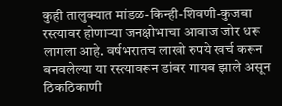कुही तालुक्यात मांडळ-किन्ही-शिवणी-कुजबा रस्त्यावर होणाऱ्या जनक्षोभाचा आवाज जोर धरू लागला आहे. वर्षभरातच लाखो रुपये खर्च करून बनवलेल्या या रस्त्यावरून डांबर गायब झाले असून ठिकठिकाणी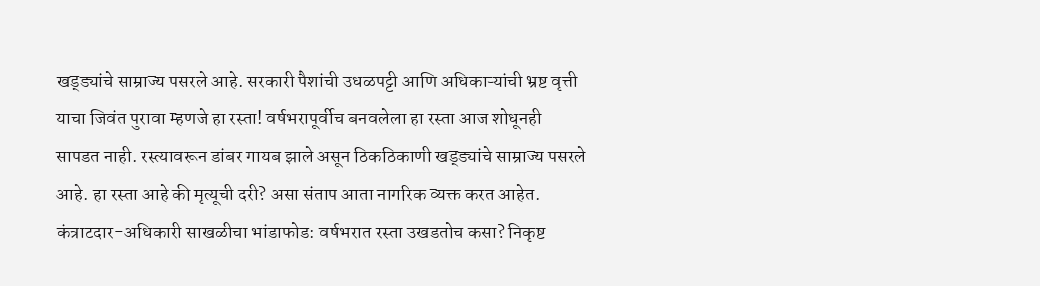खड्ड्यांचे साम्राज्य पसरले आहे. सरकारी पैशांची उधळपट्टी आणि अधिकाऱ्यांची भ्रष्ट वृत्ती याचा जिवंत पुरावा म्हणजे हा रस्ता! वर्षभरापूर्वीच बनवलेला हा रस्ता आज शोधूनही सापडत नाही. रस्त्यावरून डांबर गायब झाले असून ठिकठिकाणी खड्ड्यांचे साम्राज्य पसरले आहे. हा रस्ता आहे की मृत्यूची दरी? असा संताप आता नागरिक व्यक्त करत आहेत. कंत्राटदार-अधिकारी साखळीचा भांडाफोड: वर्षभरात रस्ता उखडतोच कसा? निकृष्ट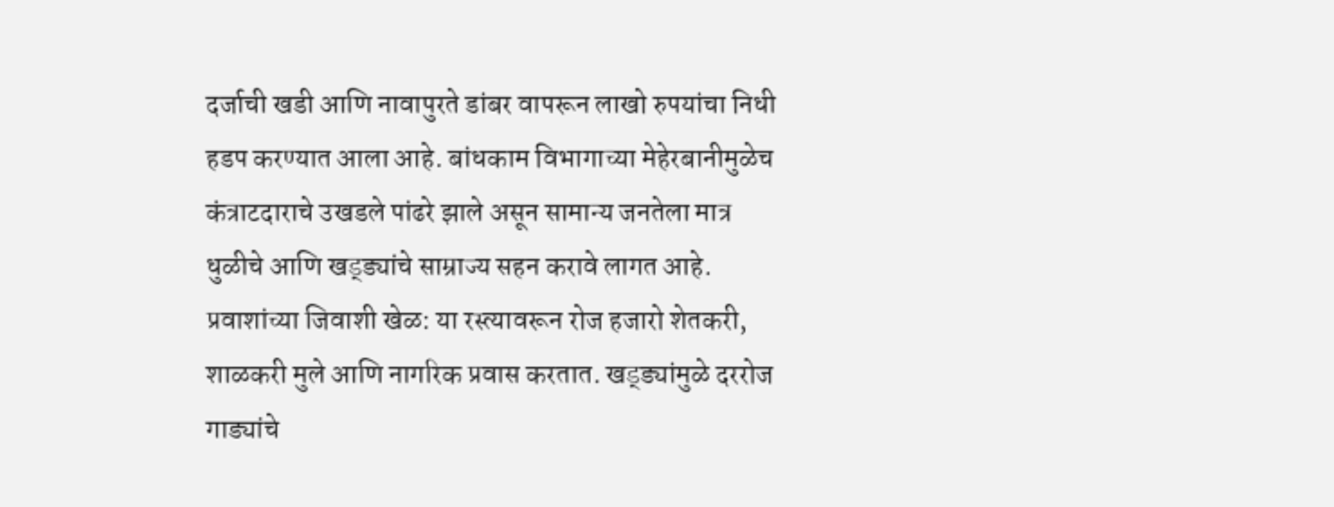दर्जाची खडी आणि नावापुरते डांबर वापरून लाखो रुपयांचा निधी हडप करण्यात आला आहे. बांधकाम विभागाच्या मेहेरबानीमुळेच कंत्राटदाराचे उखडले पांढरे झाले असून सामान्य जनतेला मात्र धुळीचे आणि खड्ड्यांचे साम्राज्य सहन करावे लागत आहे. प्रवाशांच्या जिवाशी खेळ: या रस्त्यावरून रोज हजारो शेतकरी, शाळकरी मुले आणि नागरिक प्रवास करतात. खड्ड्यांमुळे दररोज गाड्यांचे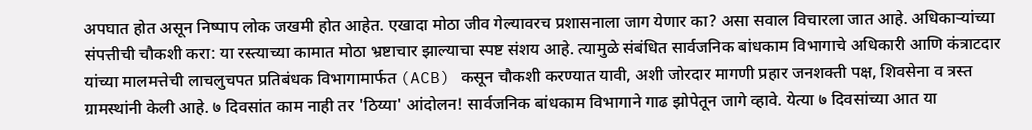अपघात होत असून निष्पाप लोक जखमी होत आहेत. एखादा मोठा जीव गेल्यावरच प्रशासनाला जाग येणार का? असा सवाल विचारला जात आहे. अधिकाऱ्यांच्या संपत्तीची चौकशी करा: या रस्त्याच्या कामात मोठा भ्रष्टाचार झाल्याचा स्पष्ट संशय आहे. त्यामुळे संबंधित सार्वजनिक बांधकाम विभागाचे अधिकारी आणि कंत्राटदार यांच्या मालमत्तेची लाचलुचपत प्रतिबंधक विभागामार्फत (ACB) कसून चौकशी करण्यात यावी, अशी जोरदार मागणी प्रहार जनशक्ती पक्ष, शिवसेना व त्रस्त ग्रामस्थांनी केली आहे. ७ दिवसांत काम नाही तर 'ठिय्या' आंदोलन! सार्वजनिक बांधकाम विभागाने गाढ झोपेतून जागे व्हावे. येत्या ७ दिवसांच्या आत या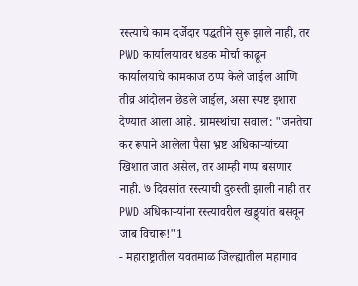रस्त्याचे काम दर्जेदार पद्धतीने सुरू झाले नाही, तर PWD कार्यालयावर धडक मोर्चा काढून कार्यालयाचे कामकाज ठप्प केले जाईल आणि तीव्र आंदोलन छेडले जाईल, असा स्पष्ट इशारा देण्यात आला आहे. ग्रामस्थांचा सवाल: "जनतेचा कर रूपाने आलेला पैसा भ्रष्ट अधिकाऱ्यांच्या खिशात जात असेल, तर आम्ही गप्प बसणार नाही. ७ दिवसांत रस्त्याची दुरुस्ती झाली नाही तर PWD अधिकाऱ्यांना रस्त्यावरील खड्ड्यांत बसवून जाब विचारू!"1
- महाराष्ट्रातील यवतमाळ जिल्ह्यातील महागाव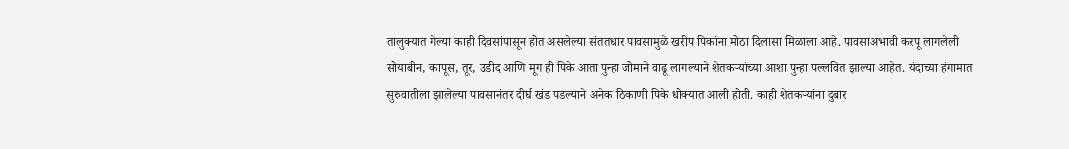तालुक्यात गेल्या काही दिवसांपासून होत असलेल्या संततधार पावसामुळे खरीप पिकांना मोठा दिलासा मिळाला आहे. पावसाअभावी करपू लागलेली सोयाबीन, कापूस, तूर, उडीद आणि मूग ही पिके आता पुन्हा जोमाने वाढू लागल्याने शेतकऱ्यांच्या आशा पुन्हा पल्लवित झाल्या आहेत. यंदाच्या हंगामात सुरुवातीला झालेल्या पावसानंतर दीर्घ खंड पडल्याने अनेक ठिकाणी पिके धोक्यात आली होती. काही शेतकऱ्यांना दुबार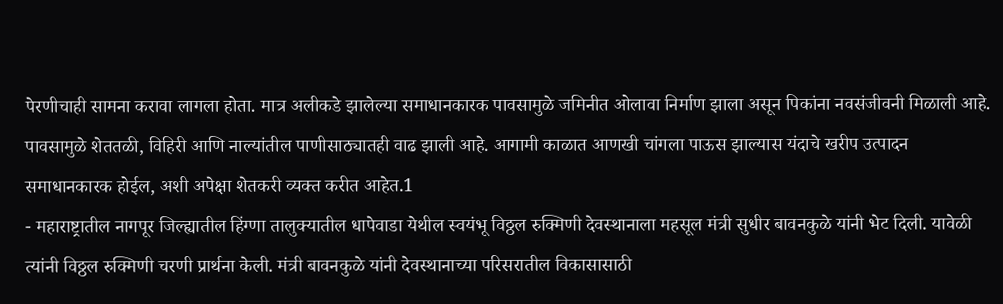पेरणीचाही सामना करावा लागला होता. मात्र अलीकडे झालेल्या समाधानकारक पावसामुळे जमिनीत ओलावा निर्माण झाला असून पिकांना नवसंजीवनी मिळाली आहे. पावसामुळे शेततळी, विहिरी आणि नाल्यांतील पाणीसाठ्यातही वाढ झाली आहे. आगामी काळात आणखी चांगला पाऊस झाल्यास यंदाचे खरीप उत्पादन समाधानकारक होईल, अशी अपेक्षा शेतकरी व्यक्त करीत आहेत.1
- महाराष्ट्रातील नागपूर जिल्ह्यातील हिंग्णा तालुक्यातील धापेवाडा येथील स्वयंभू विठ्ठल रुक्मिणी देवस्थानाला महसूल मंत्री सुधीर बावनकुळे यांनी भेट दिली. यावेळी त्यांनी विठ्ठल रुक्मिणी चरणी प्रार्थना केली. मंत्री बावनकुळे यांनी देवस्थानाच्या परिसरातील विकासासाठी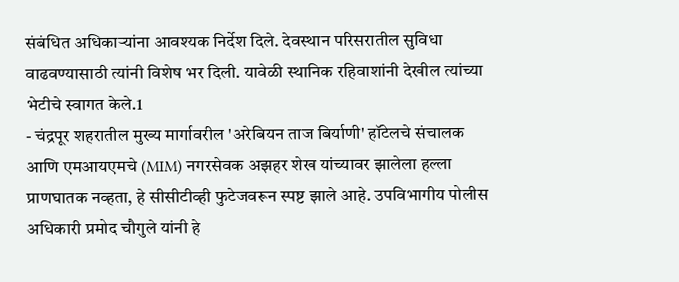संबंधित अधिकाऱ्यांना आवश्यक निर्देश दिले. देवस्थान परिसरातील सुविधा वाढवण्यासाठी त्यांनी विशेष भर दिली. यावेळी स्थानिक रहिवाशांनी देखील त्यांच्या भेटीचे स्वागत केले.1
- चंद्रपूर शहरातील मुख्य मार्गावरील 'अरेबियन ताज बिर्याणी' हॉटेलचे संचालक आणि एमआयएमचे (MIM) नगरसेवक अझहर शेख यांच्यावर झालेला हल्ला प्राणघातक नव्हता, हे सीसीटीव्ही फुटेजवरून स्पष्ट झाले आहे. उपविभागीय पोलीस अधिकारी प्रमोद चौगुले यांनी हे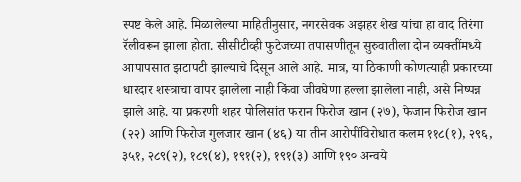स्पष्ट केले आहे. मिळालेल्या माहितीनुसार, नगरसेवक अझहर शेख यांचा हा वाद तिरंगा रॅलीवरून झाला होता. सीसीटीव्ही फुटेजच्या तपासणीतून सुरुवातीला दोन व्यक्तींमध्ये आपापसात झटापटी झाल्याचे दिसून आले आहे. मात्र, या ठिकाणी कोणत्याही प्रकारच्या धारदार शस्त्राचा वापर झालेला नाही किंवा जीवघेणा हल्ला झालेला नाही, असे निष्पन्न झाले आहे. या प्रकरणी शहर पोलिसांत फरान फिरोज खान (२७), फेजान फिरोज खान (२२) आणि फिरोज गुलजार खान (४६) या तीन आरोपींविरोधात कलम ११८(१), २९६, ३५१, २८९(२), १८९(४), १९१(२), १९१(३) आणि १९० अन्वये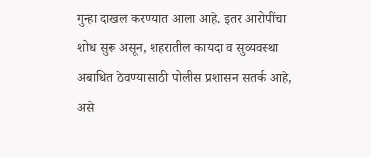गुन्हा दाखल करण्यात आला आहे. इतर आरोपींचा शोध सुरू असून, शहरातील कायदा व सुव्यवस्था अबाधित ठेवण्यासाठी पोलीस प्रशासन सतर्क आहे, असे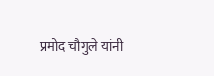प्रमोद चौगुले यांनी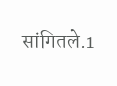सांगितले.1